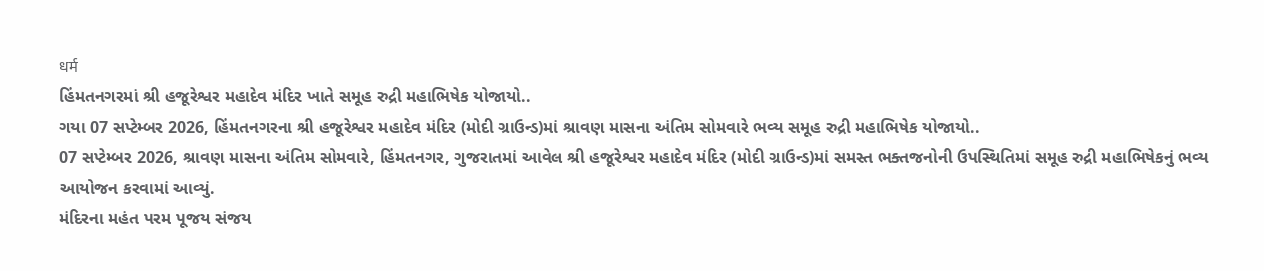धर्म
હિંમતનગરમાં શ્રી હજૂરેશ્વર મહાદેવ મંદિર ખાતે સમૂહ રુદ્રી મહાભિષેક યોજાયો..
ગયા 07 સપ્ટેમ્બર 2026, હિંમતનગરના શ્રી હજૂરેશ્વર મહાદેવ મંદિર (મોદી ગ્રાઉન્ડ)માં શ્રાવણ માસના અંતિમ સોમવારે ભવ્ય સમૂહ રુદ્રી મહાભિષેક યોજાયો..
07 સપ્ટેમ્બર 2026, શ્રાવણ માસના અંતિમ સોમવારે, હિંમતનગર, ગુજરાતમાં આવેલ શ્રી હજૂરેશ્વર મહાદેવ મંદિર (મોદી ગ્રાઉન્ડ)માં સમસ્ત ભક્તજનોની ઉપસ્થિતિમાં સમૂહ રુદ્રી મહાભિષેકનું ભવ્ય આયોજન કરવામાં આવ્યું.
મંદિરના મહંત પરમ પૂજય સંજય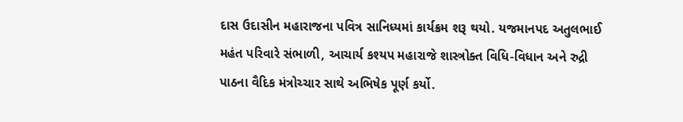દાસ ઉદાસીન મહારાજના પવિત્ર સાનિધ્યમાં કાર્યક્રમ શરૂ થયો. યજમાનપદ અતુલભાઈ મહંત પરિવારે સંભાળી, આચાર્ય કશ્યપ મહારાજે શાસ્ત્રોક્ત વિધિ-વિધાન અને રુદ્રી પાઠના વૈદિક મંત્રોચ્ચાર સાથે અભિષેક પૂર્ણ કર્યો.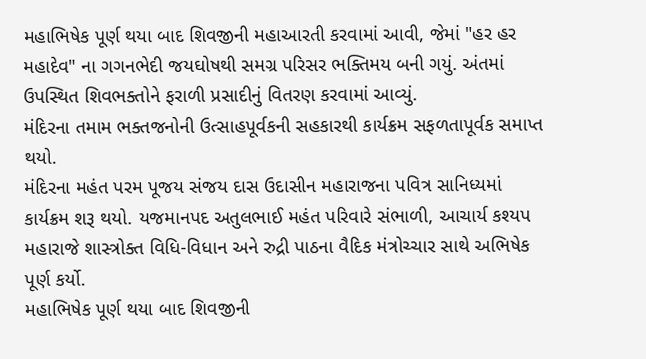મહાભિષેક પૂર્ણ થયા બાદ શિવજીની મહાઆરતી કરવામાં આવી, જેમાં "હર હર મહાદેવ" ના ગગનભેદી જયઘોષથી સમગ્ર પરિસર ભક્તિમય બની ગયું. અંતમાં ઉપસ્થિત શિવભક્તોને ફરાળી પ્રસાદીનું વિતરણ કરવામાં આવ્યું.
મંદિરના તમામ ભક્તજનોની ઉત્સાહપૂર્વકની સહકારથી કાર્યક્રમ સફળતાપૂર્વક સમાપ્ત થયો.
મંદિરના મહંત પરમ પૂજય સંજય દાસ ઉદાસીન મહારાજના પવિત્ર સાનિધ્યમાં કાર્યક્રમ શરૂ થયો. યજમાનપદ અતુલભાઈ મહંત પરિવારે સંભાળી, આચાર્ય કશ્યપ મહારાજે શાસ્ત્રોક્ત વિધિ-વિધાન અને રુદ્રી પાઠના વૈદિક મંત્રોચ્ચાર સાથે અભિષેક પૂર્ણ કર્યો.
મહાભિષેક પૂર્ણ થયા બાદ શિવજીની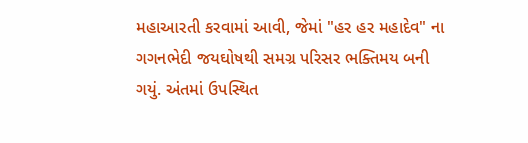મહાઆરતી કરવામાં આવી, જેમાં "હર હર મહાદેવ" ના ગગનભેદી જયઘોષથી સમગ્ર પરિસર ભક્તિમય બની ગયું. અંતમાં ઉપસ્થિત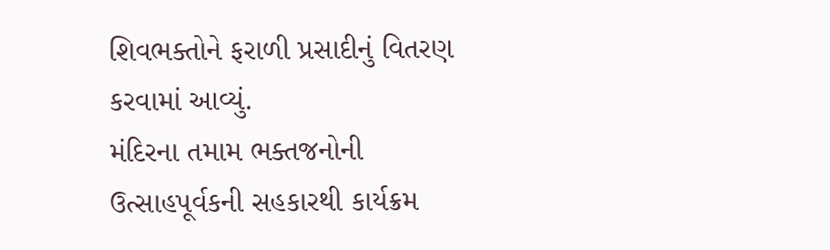શિવભક્તોને ફરાળી પ્રસાદીનું વિતરણ કરવામાં આવ્યું.
મંદિરના તમામ ભક્તજનોની ઉત્સાહપૂર્વકની સહકારથી કાર્યક્રમ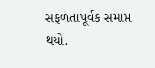સફળતાપૂર્વક સમાપ્ત થયો.